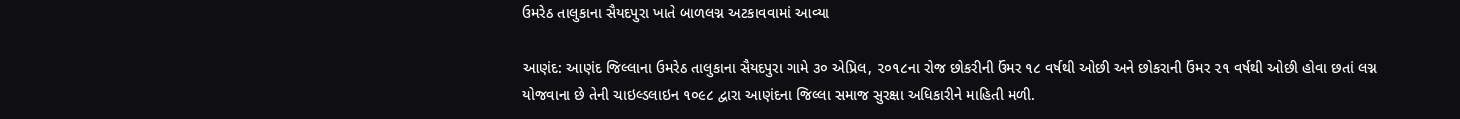ઉમરેઠ તાલુકાના સૈયદપુરા ખાતે બાળલગ્ન અટકાવવામાં આવ્યા

આણંદ: આણંદ જિલ્લાના ઉમરેઠ તાલુકાના સૈયદપુરા ગામે ૩૦ એપ્રિલ, ૨૦૧૮ના રોજ છોકરીની ઉંમર ૧૮ વર્ષથી ઓછી અને છોકરાની ઉંમર ૨૧ વર્ષથી ઓછી હોવા છતાં લગ્ન યોજવાના છે તેની ચાઇલ્ડલાઇન ૧૦૯૮ દ્વારા આણંદના જિલ્લા સમાજ સુરક્ષા અધિકારીને માહિતી મળી.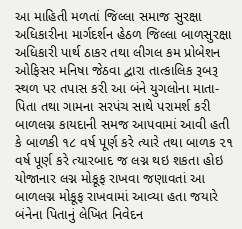આ માહિતી મળતાં જિલ્લા સમાજ સુરક્ષા અધિકારીના માર્ગદર્શન હેઠળ જિલ્લા બાળસુરક્ષા અધિકારી પાર્થ ઠાકર તથા લીગલ કમ પ્રોબેશન ઓફિસર મનિષા જેઠવા દ્વારા તાત્કાલિક રૂબરૂ સ્થળ પર તપાસ કરી આ બંને યુગલોના માતા-પિતા તથા ગામના સરપંચ સાથે પરામર્શ કરી બાળલગ્ન કાયદાની સમજ આપવામાં આવી હતી કે બાળકી ૧૮ વર્ષ પૂર્ણ કરે ત્યારે તથા બાળક ૨૧ વર્ષ પૂર્ણ કરે ત્યારબાદ જ લગ્ન થઇ શકતા હોઇ યોજાનાર લગ્ન મોકૂફ રાખવા જણાવતાં આ બાળલગ્ન મોકૂફ રાખવામાં આવ્યા હતા જયારે બંનેના પિતાનું લેખિત નિવેદન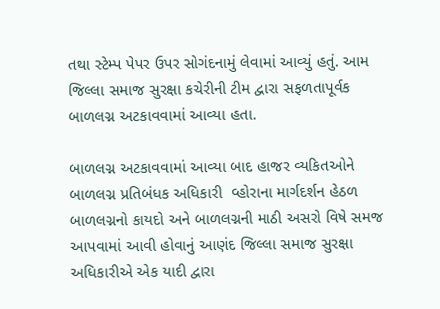તથા સ્ટેમ્પ પેપર ઉપર સોગંદનામું લેવામાં આવ્યું હતું. આમ જિલ્લા સમાજ સુરક્ષા કચેરીની ટીમ દ્વારા સફળતાપૂર્વક બાળલગ્ન અટકાવવામાં આવ્યા હતા.

બાળલગ્ન અટકાવવામાં આવ્યા બાદ હાજર વ્યકિતઓને બાળલગ્ન પ્રતિબંધક અધિકારી  વ્હોરાના માર્ગદર્શન હેઠળ બાળલગ્નનો કાયદો અને બાળલગ્નની માઠી અસરો વિષે સમજ આપવામાં આવી હોવાનું આણંદ જિલ્લા સમાજ સુરક્ષા અધિકારીએ એક યાદી દ્વારા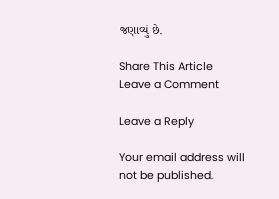જણાવ્યું છે.

Share This Article
Leave a Comment

Leave a Reply

Your email address will not be published.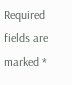Required fields are marked *